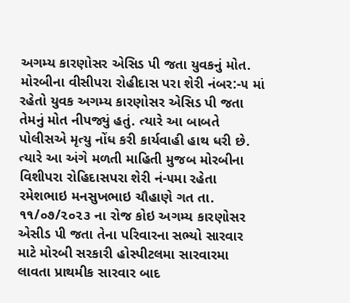અગમ્ય કારણોસર એસિડ પી જતા યુવકનું મોત.
મોરબીના વીસીપરા રોહીદાસ પરા શેરી નંબર:-૫ માં રહેતો યુવક અગમ્ય કારણોસર એસિડ પી જતા તેમનું મોત નીપજ્યું હતું. ત્યારે આ બાબતે પોલીસએ મૃત્યુ નોંધ કરી કાર્યવાહી હાથ ધરી છે.
ત્યારે આ અંગે મળતી માહિતી મુજબ મોરબીના વિશીપરા રોહિદાસપરા શેરી નં-૫મા રહેતા રમેશભાઇ મનસુખભાઇ ચૌહાણે ગત તા. ૧૧/૦૭/૨૦૨૩ ના રોજ કોઇ અગમ્ય કારણોસર એસીડ પી જતા તેના પરિવારના સભ્યો સારવાર માટે મોરબી સરકારી હોસ્પીટલમા સારવારમા લાવતા પ્રાથમીક સારવાર બાદ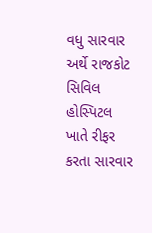વધુ સારવાર અર્થે રાજકોટ સિવિલ હોસ્પિટલ ખાતે રીફર કરતા સારવાર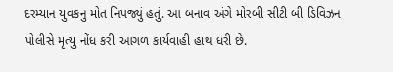દરમ્યાન યુવકનુ મોત નિપજ્યું હતું. આ બનાવ અંગે મોરબી સીટી બી ડિવિઝન પોલીસે મૃત્યુ નોંધ કરી આગળ કાર્યવાહી હાથ ધરી છે.